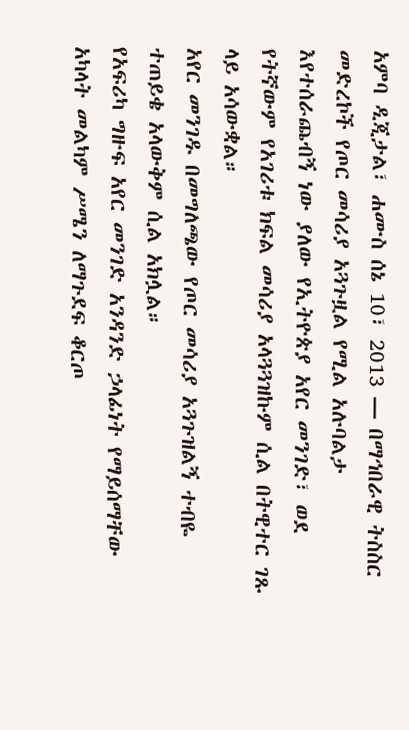አምባ ዲጂታል፣ ሐሙስ ሰኔ 10፣ 2013 ― በማኅበራዊ ትስስር መድረኮች የጦር መሳሪያ አጓጉዟል የሚል አሉባልታ እየተሰራጨብኝ ነው ያለው የኢትዮጵያ አየር መንገድ፣ ወደ የትኛውም የአገሪቱ ክፍል መሳሪያ አላጓጓዝኩም ሲል በትዊተር ገጹ ላይ አሳውቋል።
አየር መንገዱ በመግለጫው የጦር መሳሪያ አጓጉዝልኝ ተብዬ ተጠይቄ አላውቅም ሲል አክሏል።
የአፍሪካ ግዙፍ አየር መንገድ አንዳንድ ኃላፊነት የማይሰማቸው አካላት መልካም ሥሜን ለማጉደፍ ቆርጦ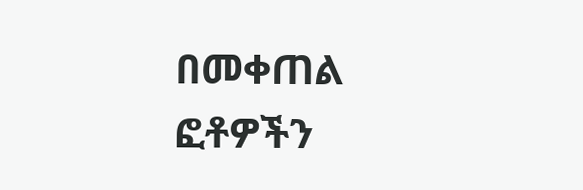በመቀጠል ፎቶዎችን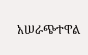አሠራጭተዋል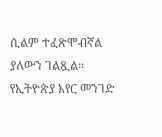ሲልም ተፈጽሞብኛል ያለውን ገልጿል።
የኢትዮጵያ አየር መንገድ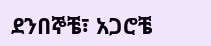ደንበኞቼ፣ አጋሮቼ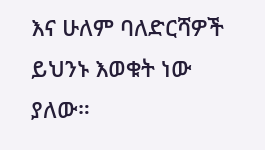እና ሁለም ባለድርሻዎች ይህንኑ እወቁት ነው ያለው።